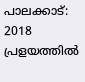പാലക്കാട്: 2018 പ്രളയത്തിൽ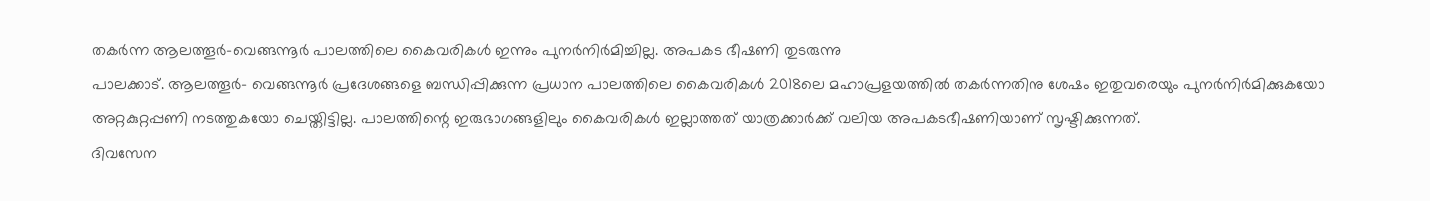തകർന്ന ആലത്തൂർ–വെങ്ങന്നൂർ പാലത്തിലെ കൈവരികൾ ഇന്നും പുനർനിർമിച്ചില്ല. അപകട ഭീഷണി തുടരുന്നു
പാലക്കാട്. ആലത്തൂർ– വെങ്ങന്നൂർ പ്രദേശങ്ങളെ ബന്ധിപ്പിക്കുന്ന പ്രധാന പാലത്തിലെ കൈവരികൾ 2018ലെ മഹാപ്രളയത്തിൽ തകർന്നതിനു ശേഷം ഇതുവരെയും പുനർനിർമിക്കുകയോ അറ്റകുറ്റപ്പണി നടത്തുകയോ ചെയ്തിട്ടില്ല. പാലത്തിന്റെ ഇരുഭാഗങ്ങളിലും കൈവരികൾ ഇല്ലാത്തത് യാത്രക്കാർക്ക് വലിയ അപകടഭീഷണിയാണ് സൃഷ്ടിക്കുന്നത്.
ദിവസേന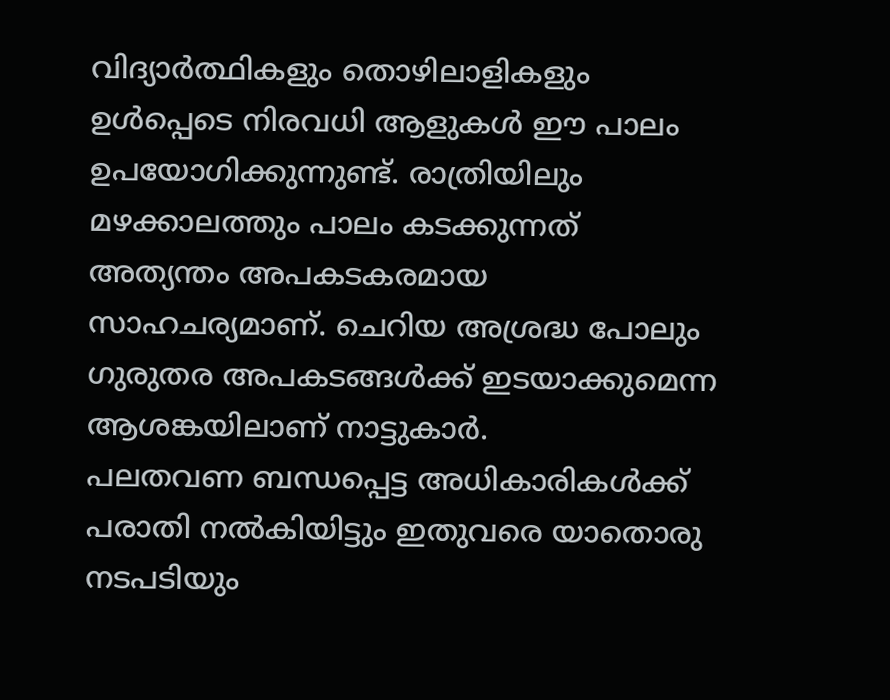വിദ്യാർത്ഥികളും തൊഴിലാളികളും ഉൾപ്പെടെ നിരവധി ആളുകൾ ഈ പാലം ഉപയോഗിക്കുന്നുണ്ട്. രാത്രിയിലും മഴക്കാലത്തും പാലം കടക്കുന്നത് അത്യന്തം അപകടകരമായ സാഹചര്യമാണ്. ചെറിയ അശ്രദ്ധ പോലും ഗുരുതര അപകടങ്ങൾക്ക് ഇടയാക്കുമെന്ന ആശങ്കയിലാണ് നാട്ടുകാർ.
പലതവണ ബന്ധപ്പെട്ട അധികാരികൾക്ക് പരാതി നൽകിയിട്ടും ഇതുവരെ യാതൊരു നടപടിയും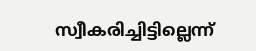സ്വീകരിച്ചിട്ടില്ലെന്ന്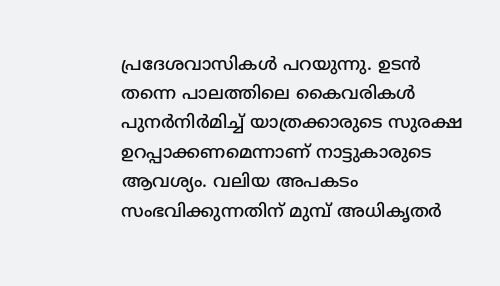പ്രദേശവാസികൾ പറയുന്നു. ഉടൻ തന്നെ പാലത്തിലെ കൈവരികൾ പുനർനിർമിച്ച് യാത്രക്കാരുടെ സുരക്ഷ ഉറപ്പാക്കണമെന്നാണ് നാട്ടുകാരുടെ ആവശ്യം. വലിയ അപകടം സംഭവിക്കുന്നതിന് മുമ്പ് അധികൃതർ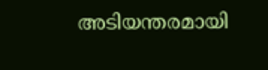അടിയന്തരമായി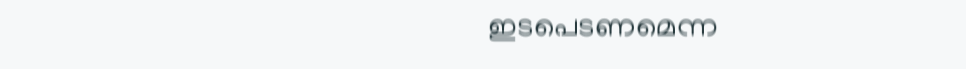ഇടപെടണമെന്ന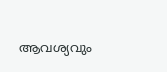ആവശ്യവും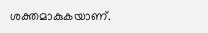ശക്തമാകുകയാണ്.